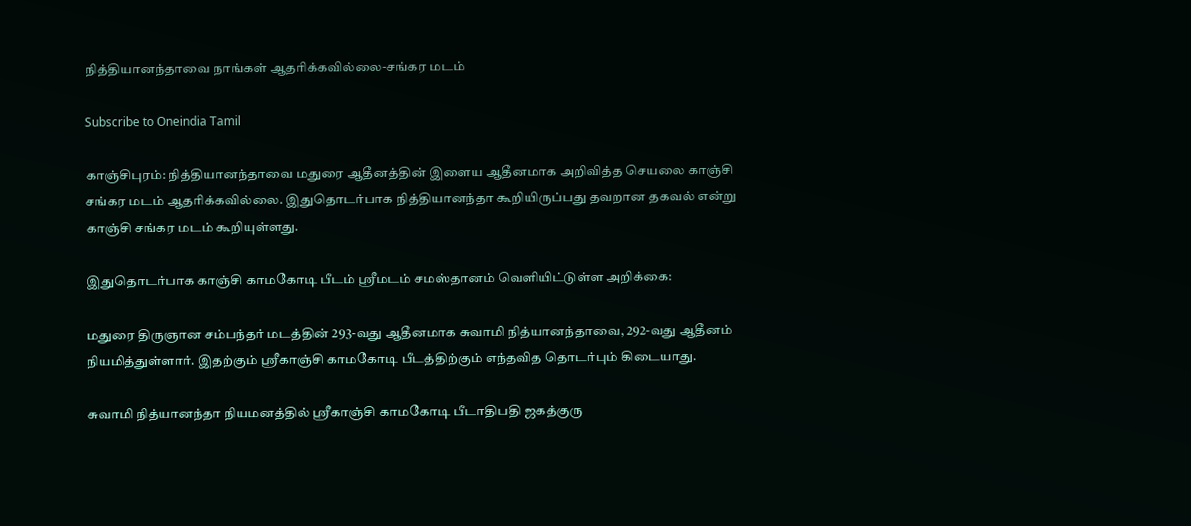நித்தியானந்தாவை நாங்கள் ஆதரிக்கவில்லை-சங்கர மடம்

Subscribe to Oneindia Tamil

காஞ்சிபுரம்: நித்தியானந்தாவை மதுரை ஆதீனத்தின் இளைய ஆதீனமாக அறிவித்த செயலை காஞ்சி சங்கர மடம் ஆதரிக்கவில்லை. இதுதொடர்பாக நித்தியானந்தா கூறியிருப்பது தவறான தகவல் என்று காஞ்சி சங்கர மடம் கூறியுள்ளது.

இதுதொடர்பாக காஞ்சி காமகோடி பீடம் ஸ்ரீமடம் சமஸ்தானம் வெளியிட்டுள்ள அறிக்கை:

மதுரை திருஞான சம்பந்தர் மடத்தின் 293-வது ஆதீனமாக சுவாமி நித்யானந்தாவை, 292-வது ஆதீனம் நியமித்துள்ளார். இதற்கும் ஸ்ரீகாஞ்சி காமகோடி பீடத்திற்கும் எந்தவித தொடர்பும் கிடையாது.

சுவாமி நித்யானந்தா நியமனத்தில் ஸ்ரீகாஞ்சி காமகோடி பீடாதிபதி ஜகத்குரு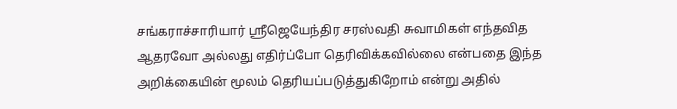சங்கராச்சாரியார் ஸ்ரீஜெயேந்திர சரஸ்வதி சுவாமிகள் எந்தவித ஆதரவோ அல்லது எதிர்ப்போ தெரிவிக்கவில்லை என்பதை இந்த அறிக்கையின் மூலம் தெரியப்படுத்துகிறோம் என்று அதில்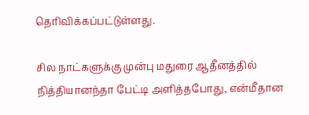தெரிவிக்கப்பட்டுள்ளது.

சில நாட்களுக்கு முன்பு மதுரை ஆதீனத்தில் நித்தியானந்தா பேட்டி அளித்தபோது, என்மீதான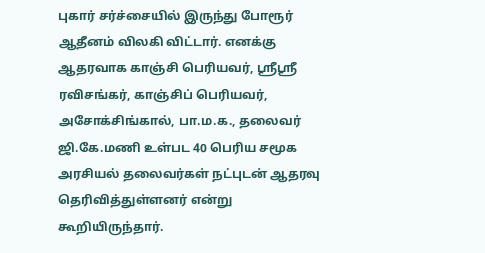புகார் சர்ச்சையில் இருந்து போரூர் ஆதீனம் விலகி விட்டார். எனக்கு ஆதரவாக காஞ்சி பெரியவர், ஸ்ரீஸ்ரீ ரவிசங்கர், காஞ்சிப் பெரியவர், அசோக்சிங்கால், பா.ம.க., தலைவர் ஜி.கே.மணி உள்பட 40 பெரிய சமூக அரசியல் தலைவர்கள் நட்புடன் ஆதரவு தெரிவித்துள்ளனர் என்று கூறியிருந்தார்.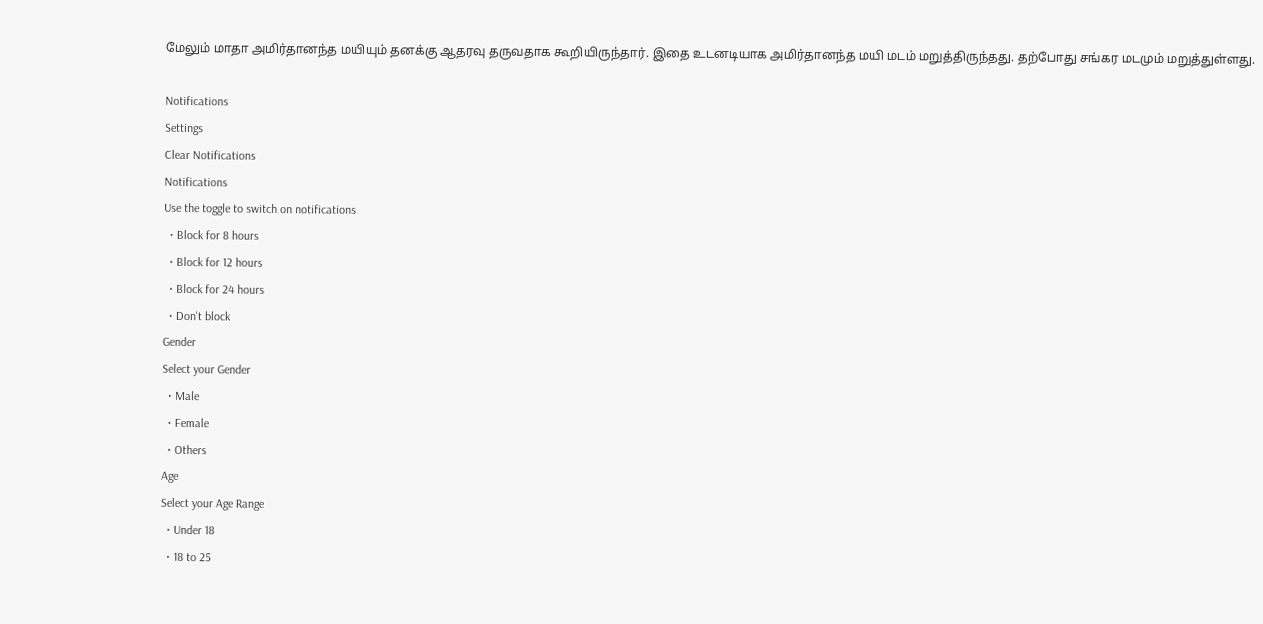மேலும் மாதா அமிர்தானந்த மயியும் தனக்கு ஆதரவு தருவதாக கூறியிருந்தார். இதை உடனடியாக அமிர்தானந்த மயி மடம் மறுத்திருந்தது. தற்போது சங்கர மடமும் மறுத்துள்ளது.

Notifications
Settings
Clear Notifications
Notifications
Use the toggle to switch on notifications
  • Block for 8 hours
  • Block for 12 hours
  • Block for 24 hours
  • Don't block
Gender
Select your Gender
  • Male
  • Female
  • Others
Age
Select your Age Range
  • Under 18
  • 18 to 25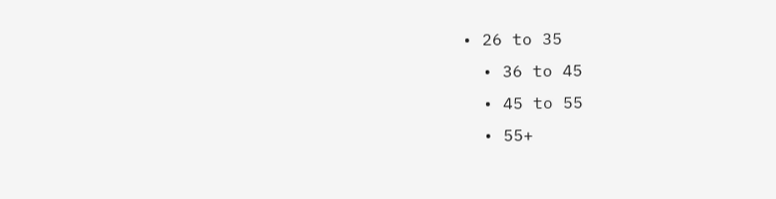• 26 to 35
  • 36 to 45
  • 45 to 55
  • 55+